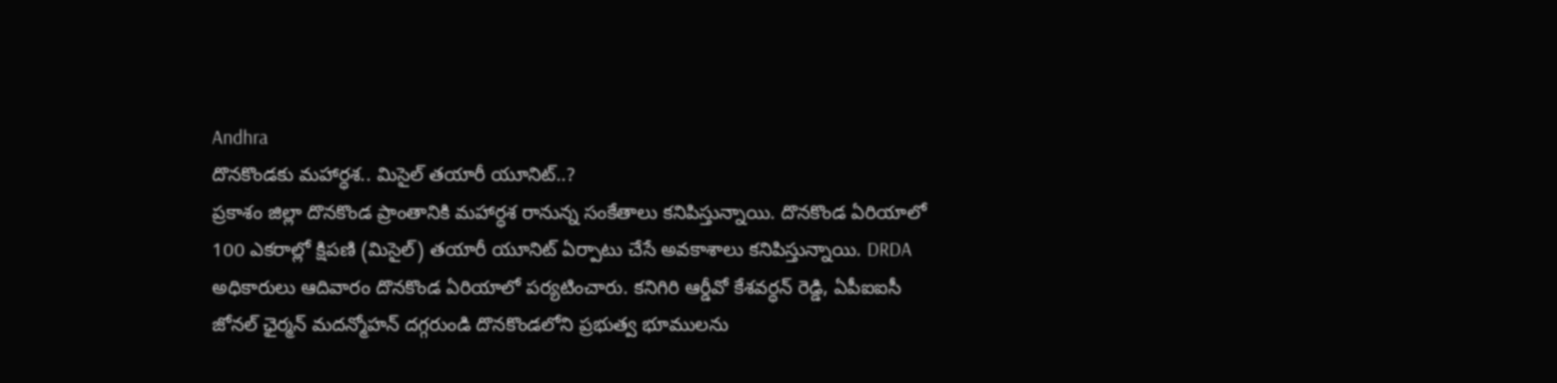Andhra
దొనకొండకు మహార్ధశ.. మిసైల్ తయారీ యూనిట్..?
ప్రకాశం జిల్లా దొనకొండ ప్రాంతానికి మహార్ధశ రానున్న సంకేతాలు కనిపిస్తున్నాయి. దొనకొండ ఏరియాలో 100 ఎకరాల్లో క్షిపణి (మిసైల్) తయారీ యూనిట్ ఏర్పాటు చేసే అవకాశాలు కనిపిస్తున్నాయి. DRDA అధికారులు ఆదివారం దొనకొండ ఏరియాలో పర్యటించారు. కనిగిరి ఆర్డీవో కేశవర్ధన్ రెడ్డి, ఏపీఐఐసీ జోనల్ ఛైర్మన్ మదన్మోహన్ దగ్గరుండి దొనకొండలోని ప్రభుత్వ భూములను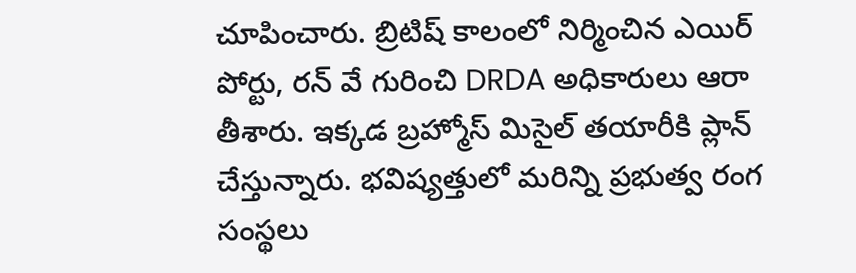చూపించారు. బ్రిటిష్ కాలంలో నిర్మించిన ఎయిర్ పోర్టు, రన్ వే గురించి DRDA అధికారులు ఆరా తీశారు. ఇక్కడ బ్రహ్మోస్ మిసైల్ తయారీకి ప్లాన్ చేస్తున్నారు. భవిష్యత్తులో మరిన్ని ప్రభుత్వ రంగ సంస్థలు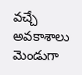వచ్చే అవకాశాలు మెండుగా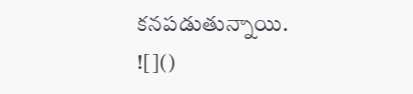కనపడుతున్నాయి.
![]()